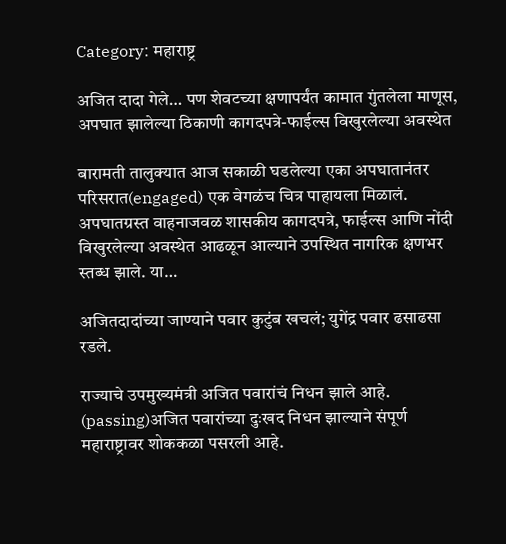Category: महाराष्ट्र

अजित दादा गेले… पण शेवटच्या क्षणापर्यंत कामात गुंतलेला माणूस, अपघात झालेल्या ठिकाणी कागदपत्रे-फाईल्स विखुरलेल्या अवस्थेत

बारामती तालुक्यात आज सकाळी घडलेल्या एका अपघातानंतर परिसरात(engaged) एक वेगळंच चित्र पाहायला मिळालं. अपघातग्रस्त वाहनाजवळ शासकीय कागदपत्रे, फाईल्स आणि नोंदी विखुरलेल्या अवस्थेत आढळून आल्याने उपस्थित नागरिक क्षणभर स्तब्ध झाले. या…

अजितदादांच्या जाण्याने पवार कुटुंब खचलं; युगेंद्र पवार ढसाढसा रडले.

राज्याचे उपमुख्यमंत्री अजित पवारांचं निधन झाले आहे. (passing)अजित पवारांच्या दुःखद निधन झाल्याने संपूर्ण महाराष्ट्रावर शोककळा पसरली आहे.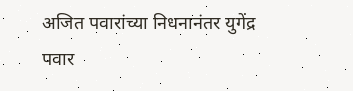अजित पवारांच्या निधनानंतर युगेंद्र पवार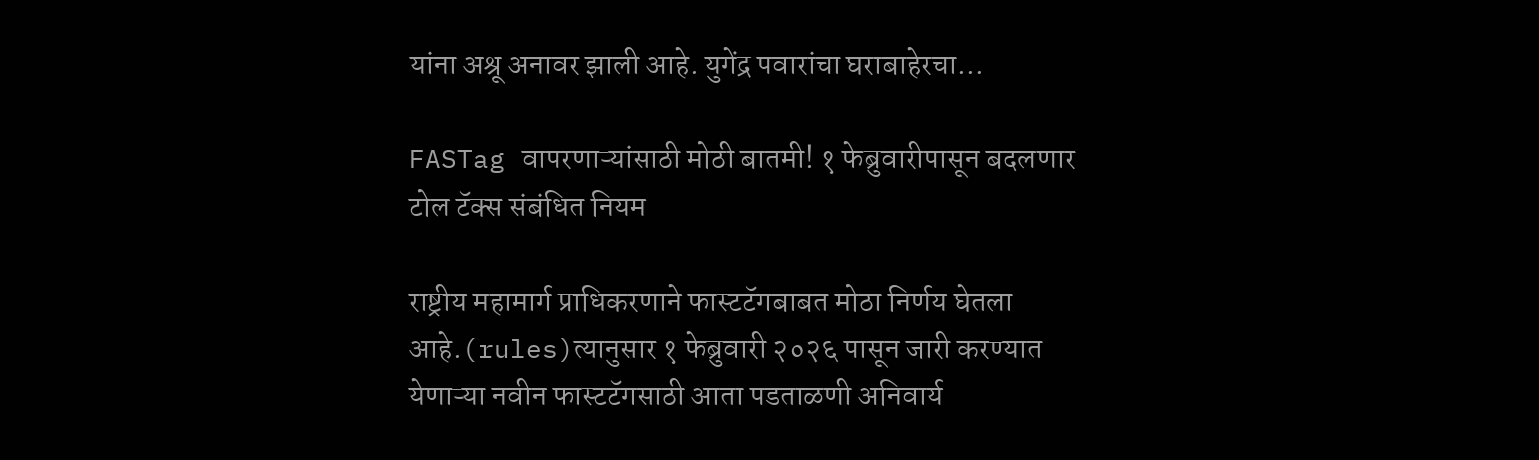यांना अश्रू अनावर झाली आहे. युगेंद्र पवारांचा घराबाहेरचा…

FASTag वापरणाऱ्यांसाठी मोठी बातमी! १ फेब्रुवारीपासून बदलणार टोल टॅक्स संबंधित नियम

राष्ट्रीय महामार्ग प्राधिकरणाने फास्टटॅगबाबत मोठा निर्णय घेतला आहे.(rules)त्यानुसार १ फेब्रुवारी २०२६ पासून जारी करण्यात येणाऱ्या नवीन फास्टटॅगसाठी आता पडताळणी अनिवार्य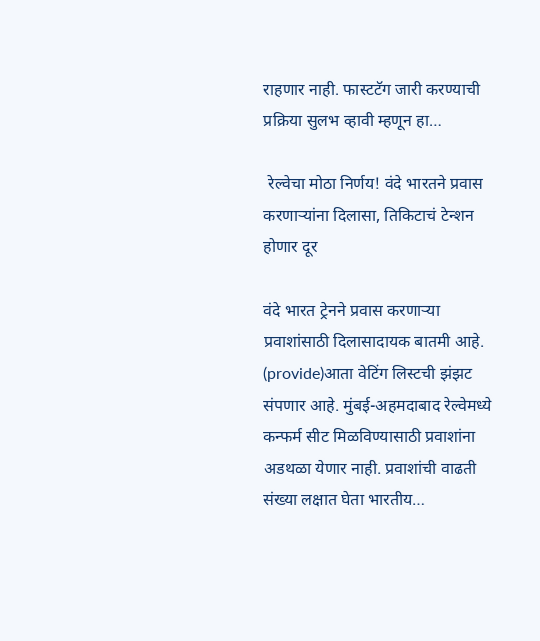राहणार नाही. फास्टटॅग जारी करण्याची प्रक्रिया सुलभ व्हावी म्हणून हा…

 रेल्वेचा मोठा निर्णय! वंदे भारतने प्रवास करणाऱ्यांना दिलासा, तिकिटाचं टेन्शन होणार दूर

वंदे भारत ट्रेनने प्रवास करणाऱ्या प्रवाशांसाठी दिलासादायक बातमी आहे. (provide)आता वेटिंग लिस्टची झंझट संपणार आहे. मुंबई-अहमदाबाद रेल्वेमध्ये कन्फर्म सीट मिळविण्यासाठी प्रवाशांना अडथळा येणार नाही. प्रवाशांची वाढती संख्या लक्षात घेता भारतीय…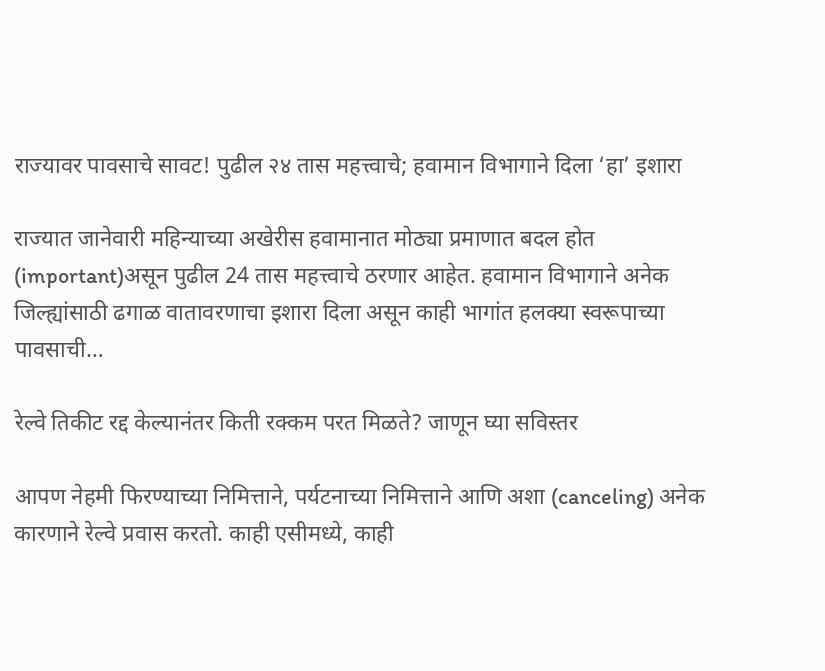राज्यावर पावसाचे सावट! पुढील २४ तास महत्त्वाचे; हवामान विभागाने दिला ‘हा’ इशारा

राज्यात जानेवारी महिन्याच्या अखेरीस हवामानात मोठ्या प्रमाणात बदल होत (important)असून पुढील 24 तास महत्त्वाचे ठरणार आहेत. हवामान विभागाने अनेक जिल्ह्यांसाठी ढगाळ वातावरणाचा इशारा दिला असून काही भागांत हलक्या स्वरूपाच्या पावसाची…

रेल्वे तिकीट रद्द केल्यानंतर किती रक्कम परत मिळते? जाणून घ्या सविस्तर

आपण नेहमी फिरण्याच्या निमित्ताने, पर्यटनाच्या निमित्ताने आणि अशा (canceling) अनेक कारणाने रेल्वे प्रवास करतो. काही एसीमध्ये, काही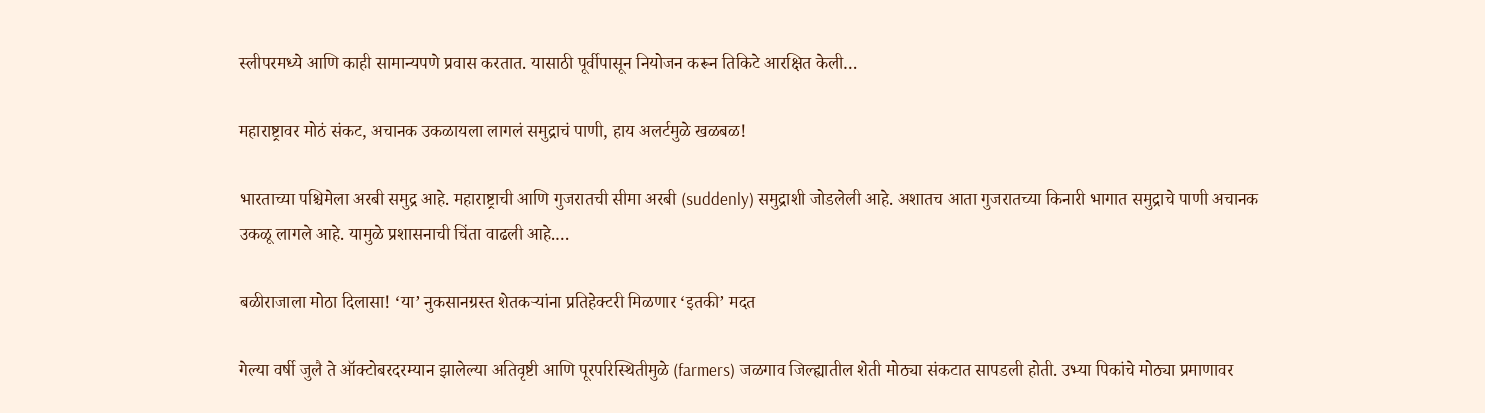स्लीपरमध्ये आणि काही सामान्यपणे प्रवास करतात. यासाठी पूर्वीपासून नियोजन करून तिकिटे आरक्षित केली…

महाराष्ट्रावर मोठं संकट, अचानक उकळायला लागलं समुद्राचं पाणी, हाय अलर्टमुळे खळबळ!

भारताच्या पश्चिमेला अरबी समुद्र आहे. महाराष्ट्राची आणि गुजरातची सीमा अरबी (suddenly) समुद्राशी जोडलेली आहे. अशातच आता गुजरातच्या किनारी भागात समुद्राचे पाणी अचानक उकळू लागले आहे. यामुळे प्रशासनाची चिंता वाढली आहे.…

बळीराजाला मोठा दिलासा! ‘या’ नुकसानग्रस्त शेतकऱ्यांना प्रतिहेक्टरी मिळणार ‘इतकी’ मदत

गेल्या वर्षी जुलै ते ऑक्टोबरदरम्यान झालेल्या अतिवृष्टी आणि पूरपरिस्थितीमुळे (farmers) जळगाव जिल्ह्यातील शेती मोठ्या संकटात सापडली होती. उभ्या पिकांचे मोठ्या प्रमाणावर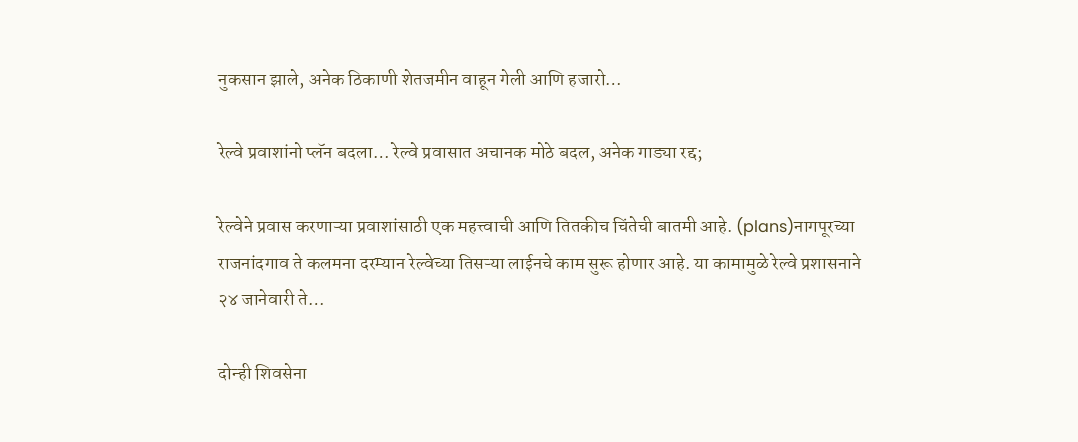नुकसान झाले, अनेक ठिकाणी शेतजमीन वाहून गेली आणि हजारो…

रेल्वे प्रवाशांनो प्लॅन बदला… रेल्वे प्रवासात अचानक मोठे बदल, अनेक गाड्या रद्द;

रेल्वेने प्रवास करणाऱ्या प्रवाशांसाठी एक महत्त्वाची आणि तितकीच चिंतेची बातमी आहे. (plans)नागपूरच्या राजनांदगाव ते कलमना दरम्यान रेल्वेच्या तिसऱ्या लाईनचे काम सुरू होणार आहे. या कामामुळे रेल्वे प्रशासनाने २४ जानेवारी ते…

दोन्ही शिवसेना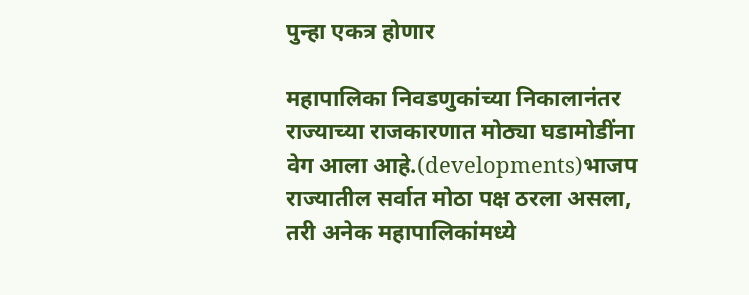पुन्हा एकत्र होणार

महापालिका निवडणुकांच्या निकालानंतर राज्याच्या राजकारणात मोठ्या घडामोडींना वेग आला आहे.(developments)भाजप राज्यातील सर्वात मोठा पक्ष ठरला असला, तरी अनेक महापालिकांमध्ये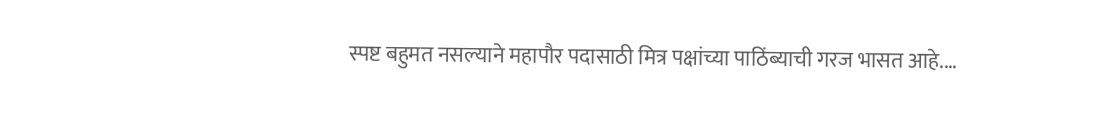स्पष्ट बहुमत नसल्याने महापौर पदासाठी मित्र पक्षांच्या पाठिंब्याची गरज भासत आहे.…